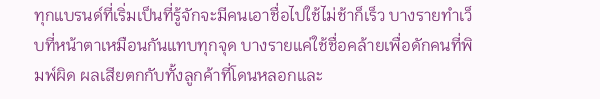ทุกแบรนด์ที่เริ่มเป็นที่รู้จักจะมีคนเอาชื่อไปใช้ไม่ช้าก็เร็ว บางรายทำเว็บที่หน้าตาเหมือนกันแทบทุกจุด บางรายแค่ใช้ชื่อคล้ายเพื่อดักคนที่พิมพ์ผิด ผลเสียตกกับทั้งลูกค้าที่โดนหลอกและ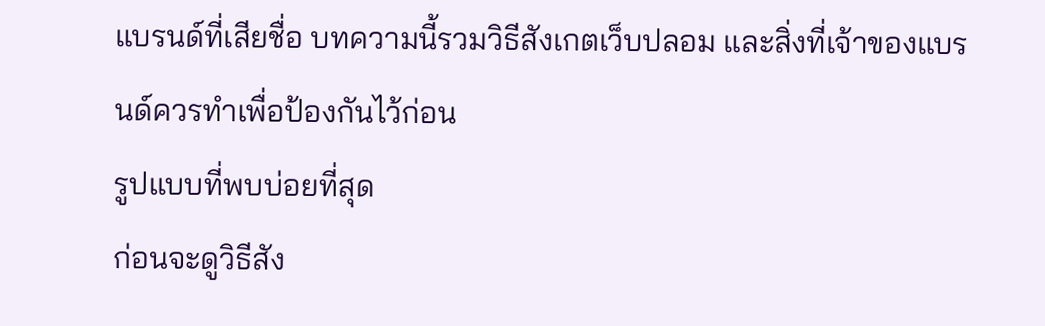แบรนด์ที่เสียชื่อ บทความนี้รวมวิธีสังเกตเว็บปลอม และสิ่งที่เจ้าของแบรนด์ควรทำเพื่อป้องกันไว้ก่อน
รูปแบบที่พบบ่อยที่สุด
ก่อนจะดูวิธีสัง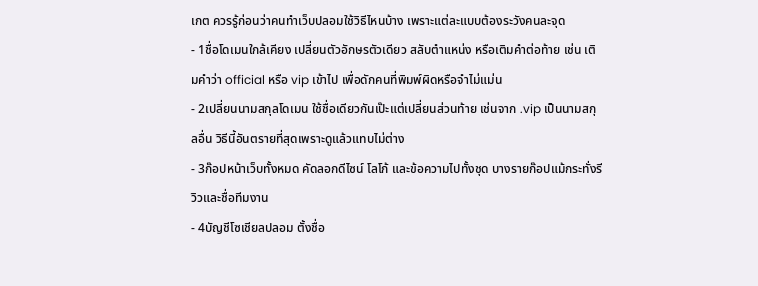เกต ควรรู้ก่อนว่าคนทำเว็บปลอมใช้วิธีไหนบ้าง เพราะแต่ละแบบต้องระวังคนละจุด
- 1ชื่อโดเมนใกล้เคียง เปลี่ยนตัวอักษรตัวเดียว สลับตำแหน่ง หรือเติมคำต่อท้าย เช่น เติมคำว่า official หรือ vip เข้าไป เพื่อดักคนที่พิมพ์ผิดหรือจำไม่แม่น
- 2เปลี่ยนนามสกุลโดเมน ใช้ชื่อเดียวกันเป๊ะแต่เปลี่ยนส่วนท้าย เช่นจาก .vip เป็นนามสกุลอื่น วิธีนี้อันตรายที่สุดเพราะดูแล้วแทบไม่ต่าง
- 3ก๊อปหน้าเว็บทั้งหมด คัดลอกดีไซน์ โลโก้ และข้อความไปทั้งชุด บางรายก๊อปแม้กระทั่งรีวิวและชื่อทีมงาน
- 4บัญชีโซเชียลปลอม ตั้งชื่อ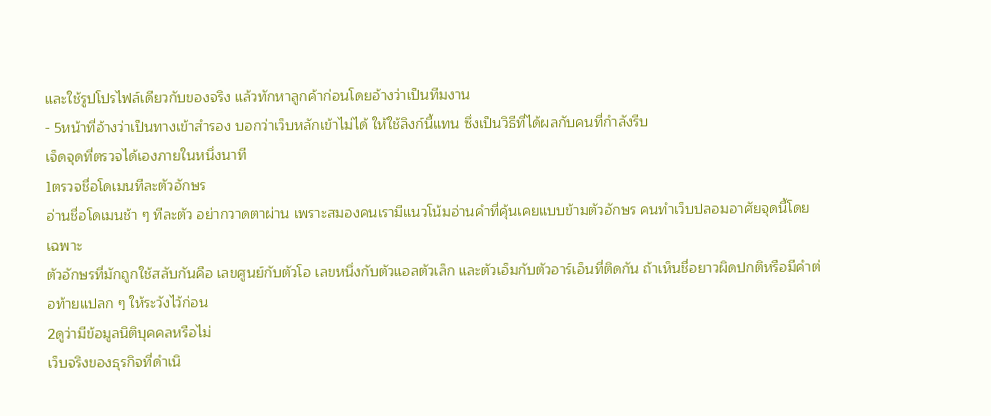และใช้รูปโปรไฟล์เดียวกับของจริง แล้วทักหาลูกค้าก่อนโดยอ้างว่าเป็นทีมงาน
- 5หน้าที่อ้างว่าเป็นทางเข้าสำรอง บอกว่าเว็บหลักเข้าไม่ได้ ให้ใช้ลิงก์นี้แทน ซึ่งเป็นวิธีที่ได้ผลกับคนที่กำลังรีบ
เจ็ดจุดที่ตรวจได้เองภายในหนึ่งนาที
1ตรวจชื่อโดเมนทีละตัวอักษร
อ่านชื่อโดเมนช้า ๆ ทีละตัว อย่ากวาดตาผ่าน เพราะสมองคนเรามีแนวโน้มอ่านคำที่คุ้นเคยแบบข้ามตัวอักษร คนทำเว็บปลอมอาศัยจุดนี้โดยเฉพาะ
ตัวอักษรที่มักถูกใช้สลับกันคือ เลขศูนย์กับตัวโอ เลขหนึ่งกับตัวแอลตัวเล็ก และตัวเอ็มกับตัวอาร์เอ็นที่ติดกัน ถ้าเห็นชื่อยาวผิดปกติหรือมีคำต่อท้ายแปลก ๆ ให้ระวังไว้ก่อน
2ดูว่ามีข้อมูลนิติบุคคลหรือไม่
เว็บจริงของธุรกิจที่ดำเนิ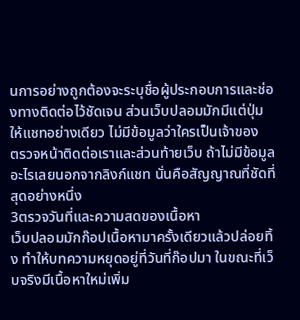นการอย่างถูกต้องจะระบุชื่อผู้ประกอบการและช่องทางติดต่อไว้ชัดเจน ส่วนเว็บปลอมมักมีแต่ปุ่มให้แชทอย่างเดียว ไม่มีข้อมูลว่าใครเป็นเจ้าของ
ตรวจหน้าติดต่อเราและส่วนท้ายเว็บ ถ้าไม่มีข้อมูลอะไรเลยนอกจากลิงก์แชท นั่นคือสัญญาณที่ชัดที่สุดอย่างหนึ่ง
3ตรวจวันที่และความสดของเนื้อหา
เว็บปลอมมักก๊อปเนื้อหามาครั้งเดียวแล้วปล่อยทิ้ง ทำให้บทความหยุดอยู่ที่วันที่ก๊อปมา ในขณะที่เว็บจริงมีเนื้อหาใหม่เพิ่ม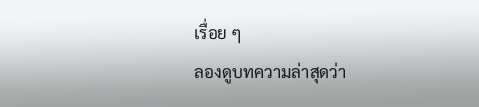เรื่อย ๆ
ลองดูบทความล่าสุดว่า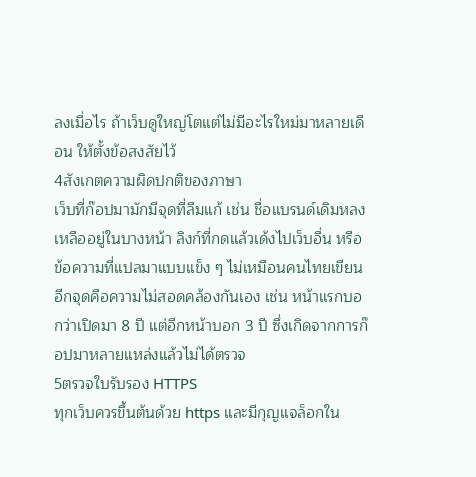ลงเมื่อไร ถ้าเว็บดูใหญ่โตแต่ไม่มีอะไรใหม่มาหลายเดือน ให้ตั้งข้อสงสัยไว้
4สังเกตความผิดปกติของภาษา
เว็บที่ก๊อปมามักมีจุดที่ลืมแก้ เช่น ชื่อแบรนด์เดิมหลงเหลืออยู่ในบางหน้า ลิงก์ที่กดแล้วเด้งไปเว็บอื่น หรือข้อความที่แปลมาแบบแข็ง ๆ ไม่เหมือนคนไทยเขียน
อีกจุดคือความไม่สอดคล้องกันเอง เช่น หน้าแรกบอกว่าเปิดมา 8 ปี แต่อีกหน้าบอก 3 ปี ซึ่งเกิดจากการก๊อปมาหลายแหล่งแล้วไม่ได้ตรวจ
5ตรวจใบรับรอง HTTPS
ทุกเว็บควรขึ้นต้นด้วย https และมีกุญแจล็อกใน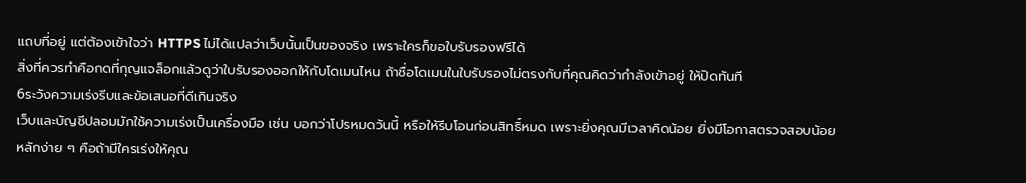แถบที่อยู่ แต่ต้องเข้าใจว่า HTTPS ไม่ได้แปลว่าเว็บนั้นเป็นของจริง เพราะใครก็ขอใบรับรองฟรีได้
สิ่งที่ควรทำคือกดที่กุญแจล็อกแล้วดูว่าใบรับรองออกให้กับโดเมนไหน ถ้าชื่อโดเมนในใบรับรองไม่ตรงกับที่คุณคิดว่ากำลังเข้าอยู่ ให้ปิดทันที
6ระวังความเร่งรีบและข้อเสนอที่ดีเกินจริง
เว็บและบัญชีปลอมมักใช้ความเร่งเป็นเครื่องมือ เช่น บอกว่าโปรหมดวันนี้ หรือให้รีบโอนก่อนสิทธิ์หมด เพราะยิ่งคุณมีเวลาคิดน้อย ยิ่งมีโอกาสตรวจสอบน้อย
หลักง่าย ๆ คือถ้ามีใครเร่งให้คุณ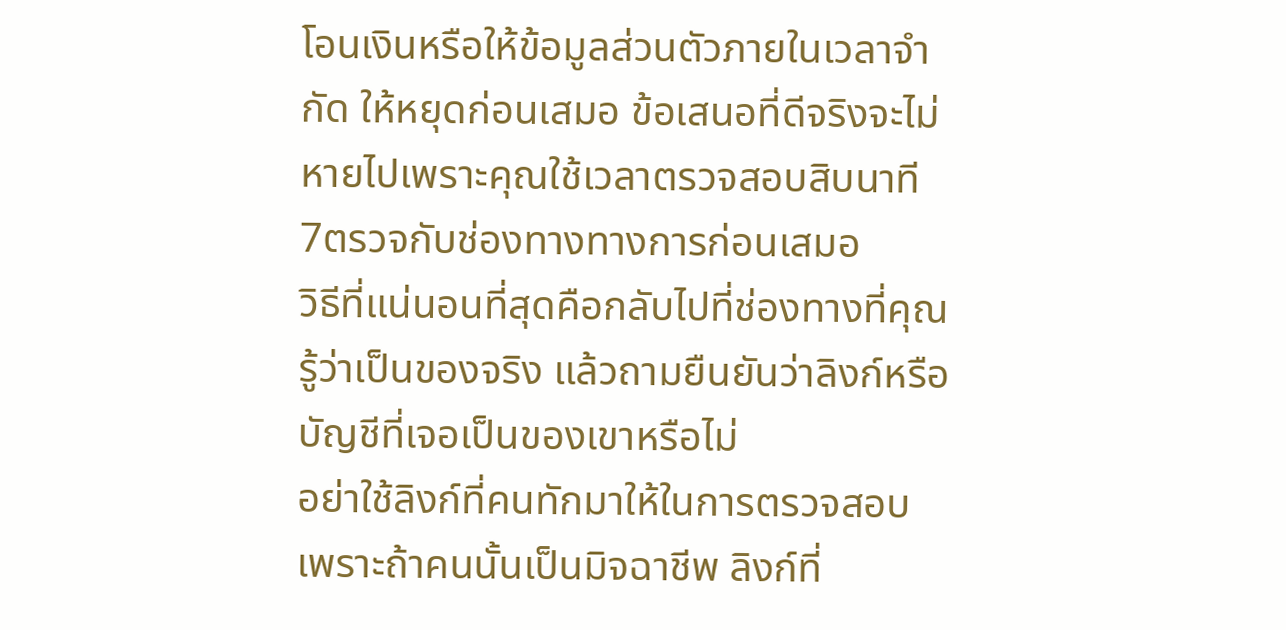โอนเงินหรือให้ข้อมูลส่วนตัวภายในเวลาจำกัด ให้หยุดก่อนเสมอ ข้อเสนอที่ดีจริงจะไม่หายไปเพราะคุณใช้เวลาตรวจสอบสิบนาที
7ตรวจกับช่องทางทางการก่อนเสมอ
วิธีที่แน่นอนที่สุดคือกลับไปที่ช่องทางที่คุณรู้ว่าเป็นของจริง แล้วถามยืนยันว่าลิงก์หรือบัญชีที่เจอเป็นของเขาหรือไม่
อย่าใช้ลิงก์ที่คนทักมาให้ในการตรวจสอบ เพราะถ้าคนนั้นเป็นมิจฉาชีพ ลิงก์ที่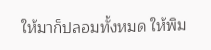ให้มาก็ปลอมทั้งหมด ให้พิม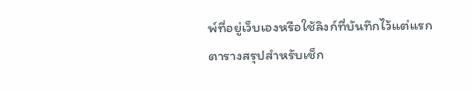พ์ที่อยู่เว็บเองหรือใช้ลิงก์ที่บันทึกไว้แต่แรก
ตารางสรุปสำหรับเช็ก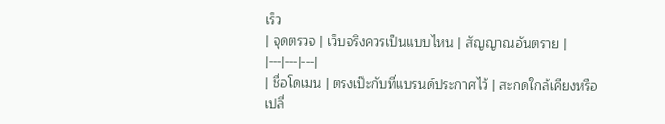เร็ว
| จุดตรวจ | เว็บจริงควรเป็นแบบไหน | สัญญาณอันตราย |
|---|---|---|
| ชื่อโดเมน | ตรงเป๊ะกับที่แบรนด์ประกาศไว้ | สะกดใกล้เคียงหรือเปลี่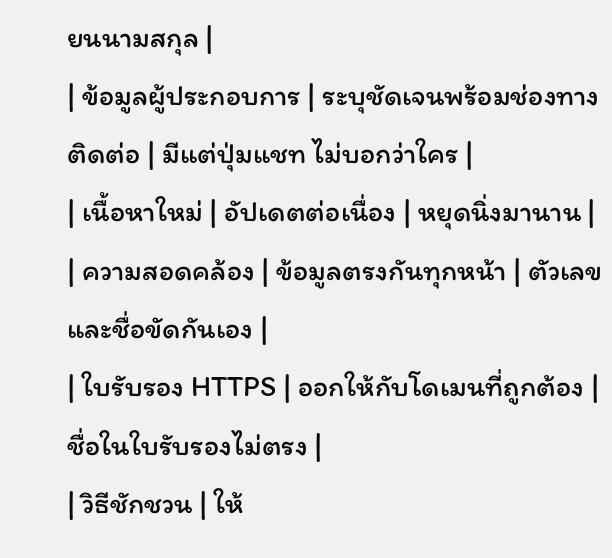ยนนามสกุล |
| ข้อมูลผู้ประกอบการ | ระบุชัดเจนพร้อมช่องทางติดต่อ | มีแต่ปุ่มแชท ไม่บอกว่าใคร |
| เนื้อหาใหม่ | อัปเดตต่อเนื่อง | หยุดนิ่งมานาน |
| ความสอดคล้อง | ข้อมูลตรงกันทุกหน้า | ตัวเลขและชื่อขัดกันเอง |
| ใบรับรอง HTTPS | ออกให้กับโดเมนที่ถูกต้อง | ชื่อในใบรับรองไม่ตรง |
| วิธีชักชวน | ให้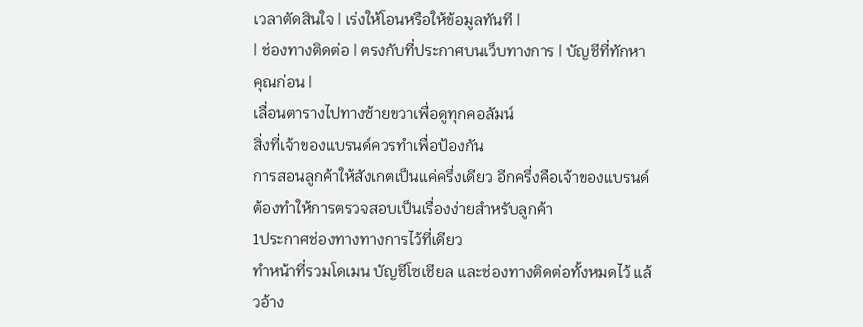เวลาตัดสินใจ | เร่งให้โอนหรือให้ข้อมูลทันที |
| ช่องทางติดต่อ | ตรงกับที่ประกาศบนเว็บทางการ | บัญชีที่ทักหาคุณก่อน |
เลื่อนตารางไปทางซ้ายขวาเพื่อดูทุกคอลัมน์
สิ่งที่เจ้าของแบรนด์ควรทำเพื่อป้องกัน
การสอนลูกค้าให้สังเกตเป็นแค่ครึ่งเดียว อีกครึ่งคือเจ้าของแบรนด์ต้องทำให้การตรวจสอบเป็นเรื่องง่ายสำหรับลูกค้า
1ประกาศช่องทางทางการไว้ที่เดียว
ทำหน้าที่รวมโดเมน บัญชีโซเชียล และช่องทางติดต่อทั้งหมดไว้ แล้วอ้าง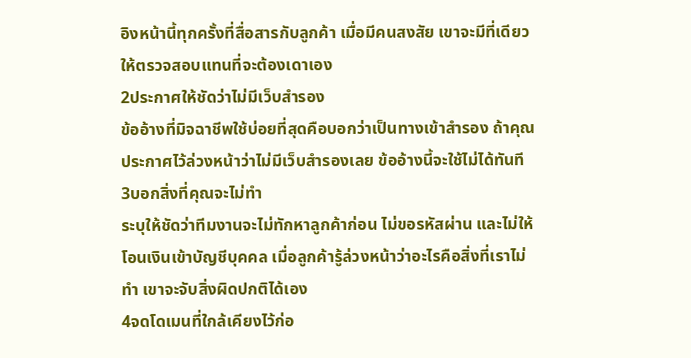อิงหน้านี้ทุกครั้งที่สื่อสารกับลูกค้า เมื่อมีคนสงสัย เขาจะมีที่เดียวให้ตรวจสอบแทนที่จะต้องเดาเอง
2ประกาศให้ชัดว่าไม่มีเว็บสำรอง
ข้ออ้างที่มิจฉาชีพใช้บ่อยที่สุดคือบอกว่าเป็นทางเข้าสำรอง ถ้าคุณประกาศไว้ล่วงหน้าว่าไม่มีเว็บสำรองเลย ข้ออ้างนี้จะใช้ไม่ได้ทันที
3บอกสิ่งที่คุณจะไม่ทำ
ระบุให้ชัดว่าทีมงานจะไม่ทักหาลูกค้าก่อน ไม่ขอรหัสผ่าน และไม่ให้โอนเงินเข้าบัญชีบุคคล เมื่อลูกค้ารู้ล่วงหน้าว่าอะไรคือสิ่งที่เราไม่ทำ เขาจะจับสิ่งผิดปกติได้เอง
4จดโดเมนที่ใกล้เคียงไว้ก่อ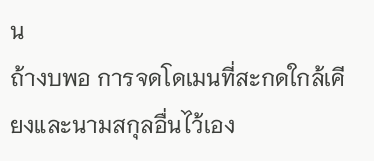น
ถ้างบพอ การจดโดเมนที่สะกดใกล้เคียงและนามสกุลอื่นไว้เอง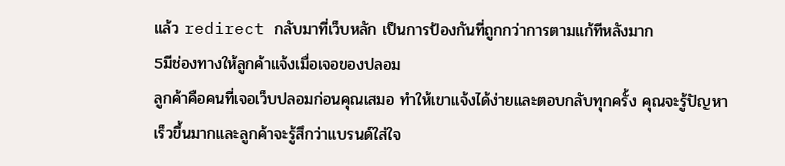แล้ว redirect กลับมาที่เว็บหลัก เป็นการป้องกันที่ถูกกว่าการตามแก้ทีหลังมาก
5มีช่องทางให้ลูกค้าแจ้งเมื่อเจอของปลอม
ลูกค้าคือคนที่เจอเว็บปลอมก่อนคุณเสมอ ทำให้เขาแจ้งได้ง่ายและตอบกลับทุกครั้ง คุณจะรู้ปัญหาเร็วขึ้นมากและลูกค้าจะรู้สึกว่าแบรนด์ใส่ใจ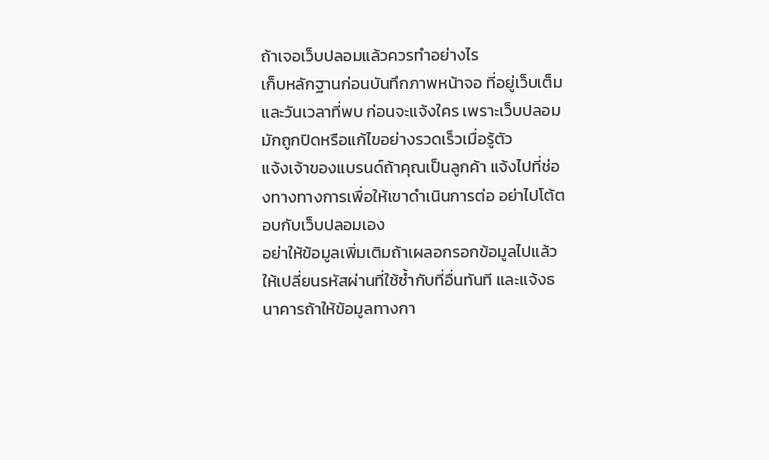ถ้าเจอเว็บปลอมแล้วควรทำอย่างไร
เก็บหลักฐานก่อนบันทึกภาพหน้าจอ ที่อยู่เว็บเต็ม และวันเวลาที่พบ ก่อนจะแจ้งใคร เพราะเว็บปลอมมักถูกปิดหรือแก้ไขอย่างรวดเร็วเมื่อรู้ตัว
แจ้งเจ้าของแบรนด์ถ้าคุณเป็นลูกค้า แจ้งไปที่ช่องทางทางการเพื่อให้เขาดำเนินการต่อ อย่าไปโต้ตอบกับเว็บปลอมเอง
อย่าให้ข้อมูลเพิ่มเติมถ้าเผลอกรอกข้อมูลไปแล้ว ให้เปลี่ยนรหัสผ่านที่ใช้ซ้ำกับที่อื่นทันที และแจ้งธนาคารถ้าให้ข้อมูลทางกา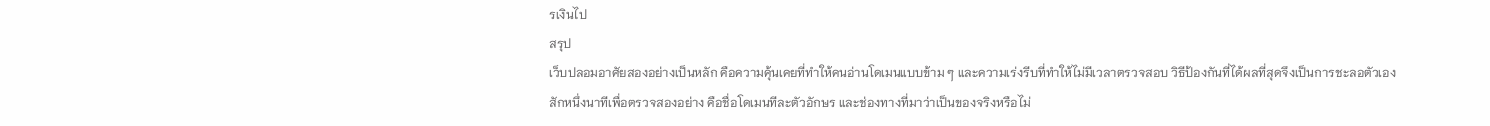รเงินไป
สรุป
เว็บปลอมอาศัยสองอย่างเป็นหลัก คือความคุ้นเคยที่ทำให้คนอ่านโดเมนแบบข้าม ๆ และความเร่งรีบที่ทำให้ไม่มีเวลาตรวจสอบ วิธีป้องกันที่ได้ผลที่สุดจึงเป็นการชะลอตัวเองสักหนึ่งนาทีเพื่อตรวจสองอย่าง คือชื่อโดเมนทีละตัวอักษร และช่องทางที่มาว่าเป็นของจริงหรือไม่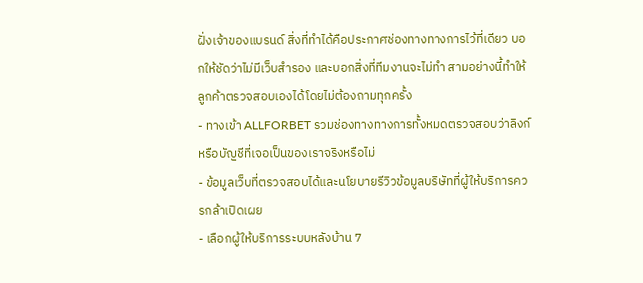ฝั่งเจ้าของแบรนด์ สิ่งที่ทำได้คือประกาศช่องทางทางการไว้ที่เดียว บอกให้ชัดว่าไม่มีเว็บสำรอง และบอกสิ่งที่ทีมงานจะไม่ทำ สามอย่างนี้ทำให้ลูกค้าตรวจสอบเองได้โดยไม่ต้องถามทุกครั้ง
- ทางเข้า ALLFORBET รวมช่องทางทางการทั้งหมดตรวจสอบว่าลิงก์หรือบัญชีที่เจอเป็นของเราจริงหรือไม่
- ข้อมูลเว็บที่ตรวจสอบได้และนโยบายรีวิวข้อมูลบริษัทที่ผู้ให้บริการควรกล้าเปิดเผย
- เลือกผู้ให้บริการระบบหลังบ้าน 7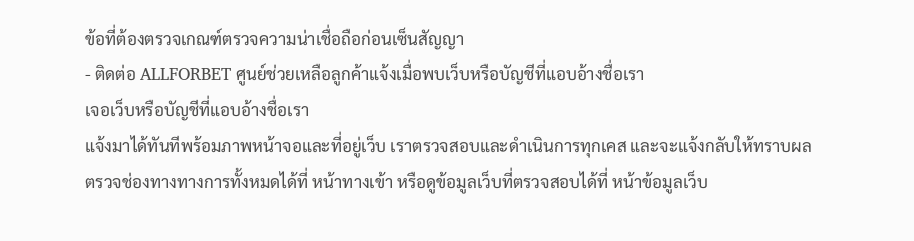ข้อที่ต้องตรวจเกณฑ์ตรวจความน่าเชื่อถือก่อนเซ็นสัญญา
- ติดต่อ ALLFORBET ศูนย์ช่วยเหลือลูกค้าแจ้งเมื่อพบเว็บหรือบัญชีที่แอบอ้างชื่อเรา
เจอเว็บหรือบัญชีที่แอบอ้างชื่อเรา
แจ้งมาได้ทันทีพร้อมภาพหน้าจอและที่อยู่เว็บ เราตรวจสอบและดำเนินการทุกเคส และจะแจ้งกลับให้ทราบผล
ตรวจช่องทางทางการทั้งหมดได้ที่ หน้าทางเข้า หรือดูข้อมูลเว็บที่ตรวจสอบได้ที่ หน้าข้อมูลเว็บ